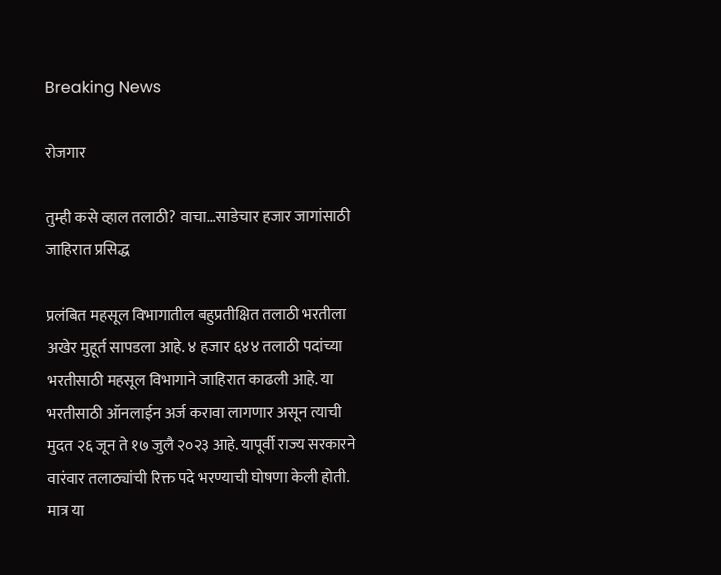Breaking News

रोजगार

तुम्ही कसे व्हाल तलाठी? वाचा…साडेचार हजार जागांसाठी जाहिरात प्रसिद्ध

प्रलंबित महसूल विभागातील बहुप्रतीक्षित तलाठी भरतीला अखेर मुहूर्त सापडला आहे. ४ हजार ६४४ तलाठी पदांच्या भरतीसाठी महसूल विभागाने जाहिरात काढली आहे. या भरतीसाठी ऑनलाईन अर्ज करावा लागणार असून त्याची मुदत २६ जून ते १७ जुलै २०२३ आहे. यापूर्वी राज्य सरकारने वारंवार तलाठ्यांची रिक्त पदे भरण्याची घोषणा केली होती. मात्र या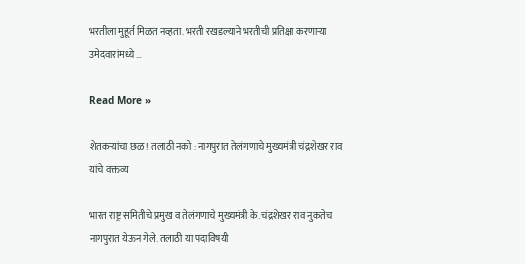भरतीला मुहूर्त मिळत नव्हता. भरती रखडल्याने भरतीची प्रतिक्षा करणाऱ्या उमेदवारांमध्ये …

Read More »

शेतकऱ्यांचा छळ! तलाठी नको : नागपुरात तेलंगणाचे मुख्यमंत्री चंद्रशेखर राव यांचे वक्तव्य

भारत राष्ट्र समितीचे प्रमुख व तेलंगणाचे मुख्यमंत्री के. चंद्रशेखर राव नुकतेच नागपुरात येऊन गेले. तलाठी या पदाविषयी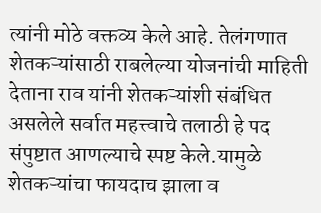त्यांनी मोठे वक्तव्य केले आहे. तेलंगणात शेतकऱ्यांसाठी राबलेल्या योजनांची माहिती देताना राव यांनी शेतकऱ्यांशी संबंधित असलेले सर्वात महत्त्वाचे तलाठी हे पद संपुष्टात आणल्याचे स्पष्ट केले.यामुळे शेतकऱ्यांचा फायदाच झाला व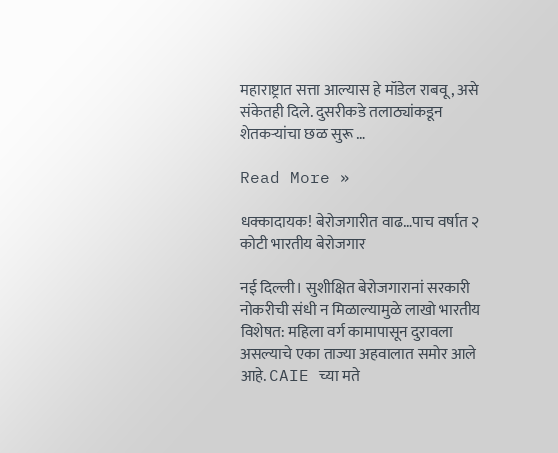महाराष्ट्रात सत्ता आल्यास हे मॉडेल राबवू, असे संकेतही दिले. दुसरीकडे तलाठ्यांकडून शेतकऱ्यांचा छळ सुरू …

Read More »

धक्कादायक! बेरोजगारीत वाढ…पाच वर्षात २ कोटी भारतीय बेरोजगार

नई दिल्ली। सुशीक्षित बेरोजगारानां सरकारी नोकरीची संधी न मिळाल्यामुळे लाखो भारतीय विशेषत: महिला वर्ग कामापासून दुरावला असल्याचे एका ताज्या अहवालात समोर आले आहे. CAIE च्या मते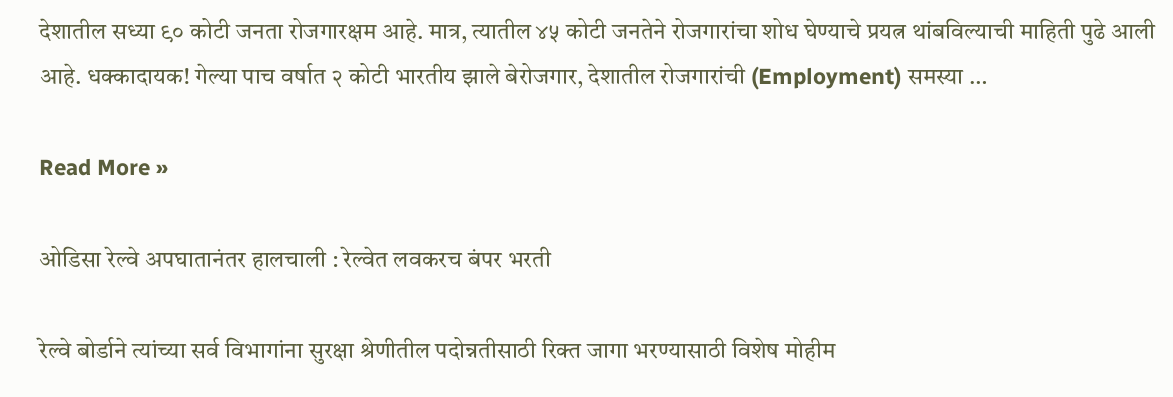देशातील सध्या ९० कोटी जनता रोजगारक्षम आहे. मात्र, त्यातील ४५ कोटी जनतेने रोजगारांचा शोध घेण्याचे प्रयत्न थांबविल्याची माहिती पुढे आली आहे. धक्कादायक! गेल्या पाच वर्षात २ कोटी भारतीय झाले बेरोजगार, देशातील रोजगारांची (Employment) समस्या …

Read More »

ओडिसा रेल्वे अपघातानंतर हालचाली : रेल्वेत लवकरच बंपर भरती

रेल्वे बोर्डाने त्यांच्या सर्व विभागांना सुरक्षा श्रेणीतील पदोन्नतीसाठी रिक्त जागा भरण्यासाठी विशेष मोहीम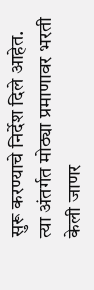सुरू करण्याचे निर्देश दिले आहेत. त्या अंतर्गत मोठ्या प्रमाणावर भरती केली जाणर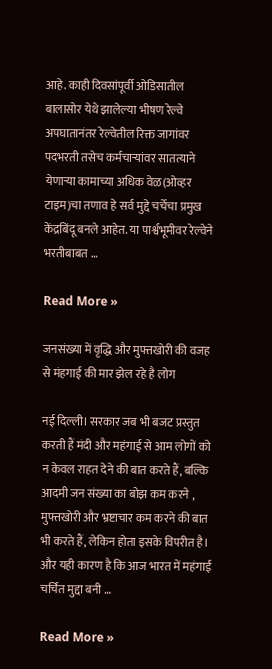आहे. काही दिवसांपूर्वी ओडिसातील बालासोर येथे झालेल्या भीषण रेल्वे अपघातानंतर रेल्वेतील रिक्त जागांवर पदभरती तसेच कर्मचाऱ्यांवर सातत्याने येणाऱ्या कामाच्या अधिक वेळ(ओव्हर टाइम)चा तणाव हे सर्व मुद्दे चर्चेचा प्रमुख केंद्रबिंदू बनले आहेत. या पार्श्वभूमीवर रेल्वेने भरतीबाबत …

Read More »

जनसंख्या में वृद्धि और मुफ्तखोरी की वजह से मंहगाई की मार झेल रहे है लोग

नई दिल्ली। सरकार जब भी बजट प्रस्तुत करती हैं मंदी और महंगाई से आम लोगों को न केवल राहत देने की बात करते हैं, बल्कि आदमी जन संख्या का बोझ कम करने , मुफ्तखोरी और भ्रष्टाचार कम करने की बात भी करते हैं, लेकिन होता इसके विपरीत है। और यही कारण है कि आज भारत में महंगाई चर्चित मुद्दा बनी …

Read More »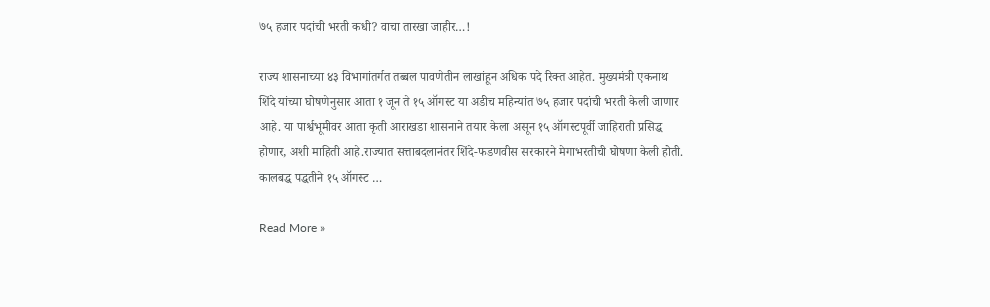७५ हजार पदांची भरती कधी? वाचा तारखा जाहीर…!

राज्य शासनाच्या ४३ विभागांतर्गत तब्बल पावणेतीन लाखांहून अधिक पदे रिक्त आहेत. मुख्यमंत्री एकनाथ शिंदे यांच्या घोषणेनुसार आता १ जून ते १५ ऑगस्ट या अडीच महिन्यांत ७५ हजार पदांची भरती केली जाणार आहे. या पार्श्वभूमीवर आता कृती आराखडा शासनाने तयार केला असून १५ ऑगस्टपूर्वी जाहिराती प्रसिद्ध होणार, अशी माहिती आहे.राज्यात सत्ताबदलानंतर शिंदे-फडणवीस सरकारने मेगाभरतीची घोषणा केली होती. कालबद्ध पद्धतीने १५ ऑगस्ट …

Read More »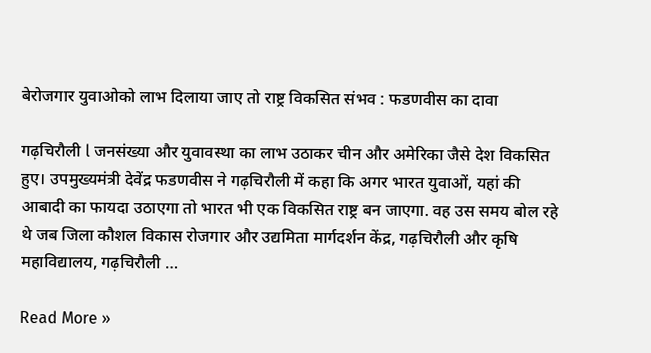बेरोजगार युवाओको लाभ दिलाया जाए तो राष्ट्र विकसित संभव : फडणवीस का दावा

गढ़चिरौली l जनसंख्या और युवावस्था का लाभ उठाकर चीन और अमेरिका जैसे देश विकसित हुए। उपमुख्यमंत्री देवेंद्र फडणवीस ने गढ़चिरौली में कहा कि अगर भारत युवाओं, यहां की आबादी का फायदा उठाएगा तो भारत भी एक विकसित राष्ट्र बन जाएगा. वह उस समय बोल रहे थे जब जिला कौशल विकास रोजगार और उद्यमिता मार्गदर्शन केंद्र, गढ़चिरौली और कृषि महाविद्यालय, गढ़चिरौली …

Read More »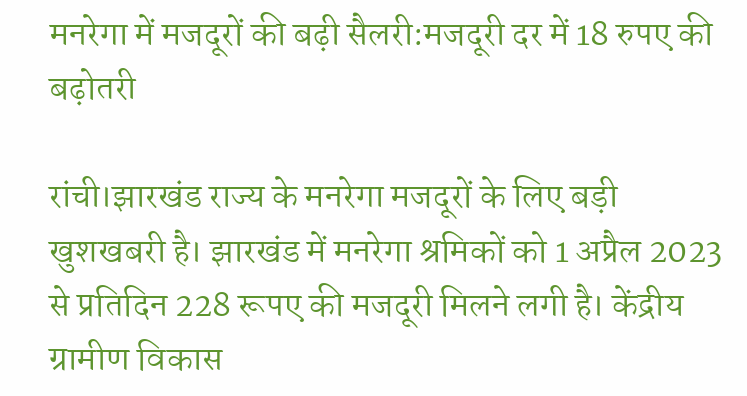मनरेगा में मजदूरों की बढ़ी सैलरी:मजदूरी दर में 18 रुपए की बढ़ोतरी

रांची।झारखंड राज्य के मनरेगा मजदूरों के लिए बड़ी खुशखबरी है। झारखंड में मनरेगा श्रमिकों को 1 अप्रैल 2023 से प्रतिदिन 228 रूपए की मजदूरी मिलने लगी है। केंद्रीय ग्रामीण विकास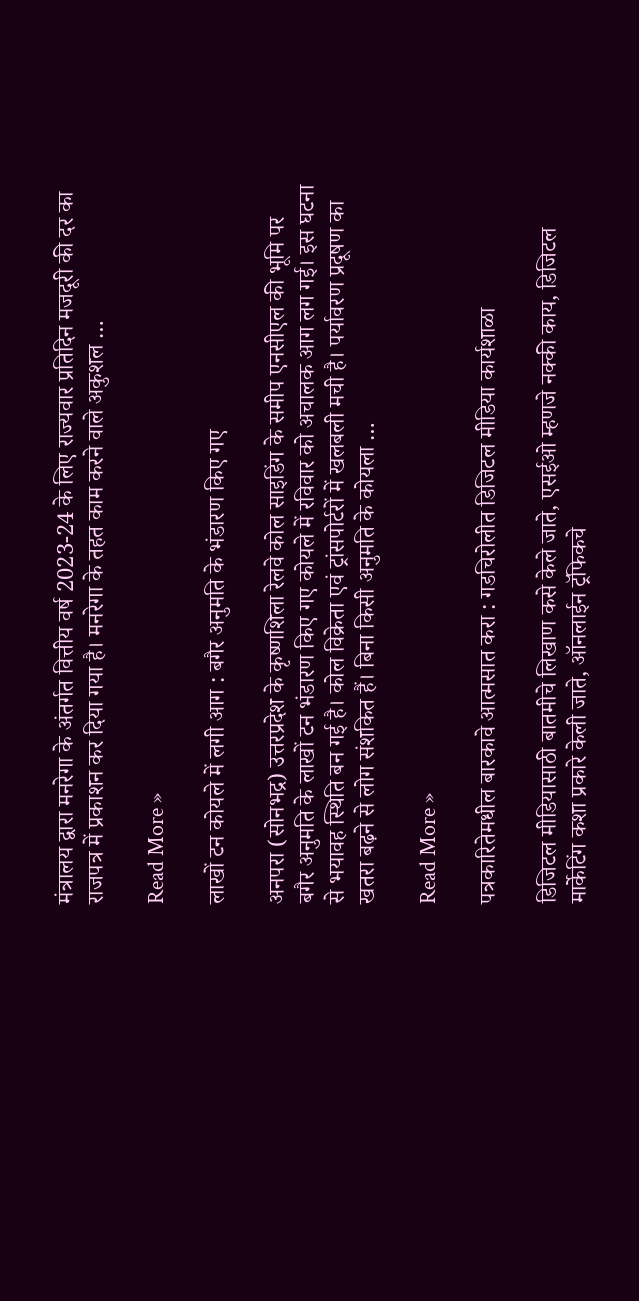मंत्रालय द्वारा मनरेगा के अंतर्गत वित्तीय वर्ष 2023-24 के लिए राज्यवार प्रतिदिन मजदूरी की दर का राजपत्र में प्रकाशन कर दिया गया है। मनरेगा के तहत काम करने वाले अकुशल …

Read More »

लाखों टन कोयले में लगी आग : बगैर अनुमति के भंडारण किए गए

अनपरा (सोनभद्र) उत्तरप्रदेश के कृष्णशिला रेलवे कोल साइडिंग के समीप एनसीएल की भूमि पर बगैर अनुमति के लाखों टन भंडारण किए गए कोयले में रविवार को अचालक आग लग गई। इस घटना से भयावह स्थिति बन गई है। कोल विक्रेता एवं ट्रांसपोर्टरों में खलबली मची है। पर्यावरण प्रदूषण का खतरा बढ़ने से लोग संशकित हैं। बिना किसी अनुमति के कोयला …

Read More »

पत्रकारितेमधील बारकावे आत्मसात करा : गडचिरोलीत डिजिटल मीडिया कार्यशाळा

डिजिटल मीडियासाठी बातमीचे लिखाण कसे केले जाते, एसईओ म्हणजे नक्की काय, डिजिटल मार्केटिंग कशा प्रकारे केली जाते, ऑनलाईन ट्रॅफिकचे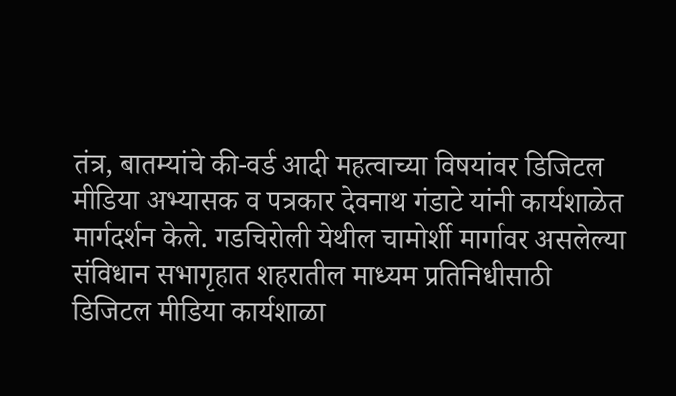तंत्र, बातम्यांचे की-वर्ड आदी महत्वाच्या विषयांवर डिजिटल मीडिया अभ्यासक व पत्रकार देवनाथ गंडाटे यांनी कार्यशाळेत मार्गदर्शन केले. गडचिरोली येथील चामोर्शी मार्गावर असलेल्या संविधान सभागृहात शहरातील माध्यम प्रतिनिधीसाठी डिजिटल मीडिया कार्यशाळा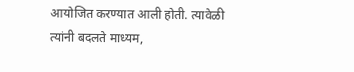आयोजित करण्यात आली होती. त्यावेळी त्यांनी बदलते माध्यम,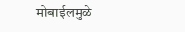मोबाईलमुळे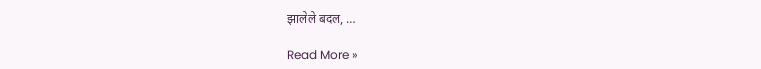झालेले बदल, …

Read More »